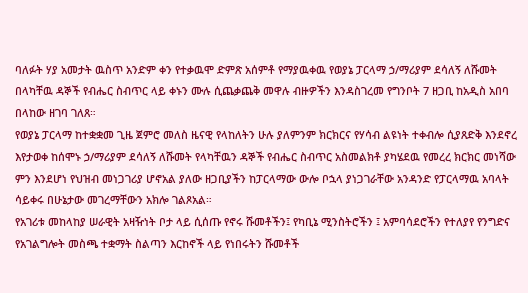ባለፉት ሃያ አመታት ዉስጥ አንድም ቀን የተቃዉሞ ድምጽ አሰምቶ የማያዉቀዉ የወያኔ ፓርላማ ኃ/ማሪያም ደሳለኝ ለሹመት በላካቸዉ ዳኞች የብሔር ስብጥር ላይ ቀኑን ሙሉ ሲጨቃጨቅ መዋሉ ብዙዎችን እንዳስገረመ የግንቦት 7 ዘጋቢ ከአዲስ አበባ በላከው ዘገባ ገለጸ።
የወያኔ ፓርላማ ከተቋቋመ ጊዜ ጀምሮ መለስ ዜናዊ የላከለትን ሁሉ ያለምንም ክርክርና የሃሳብ ልዩነት ተቀብሎ ሲያጸድቅ እንደኖረ እየታወቀ ከሰሞኑ ኃ/ማሪያም ደሳለኝ ለሹመት የላካቸዉን ዳኞች የብሔር ስብጥር አስመልክቶ ያካሄደዉ የመረረ ክርክር መነሻው ምን እንደሆነ የህዝብ መነጋገሪያ ሆኖአል ያለው ዘጋቢያችን ከፓርላማው ውሎ ቦኋላ ያነጋገራቸው አንዳንድ የፓርላማዉ አባላት ሳይቀሩ በሁኔታው መገረማቸውን አክሎ ገልጾአል።
የአገሪቱ መከላከያ ሠራዊት አዛዥነት ቦታ ላይ ሲሰጡ የኖሩ ሹመቶችን፤ የካቢኔ ሚንስትሮችን ፤ አምባሳደሮችን የተለያየ የንግድና የአገልግሎት መስጫ ተቋማት ስልጣን እርከኖች ላይ የነበሩትን ሹመቶች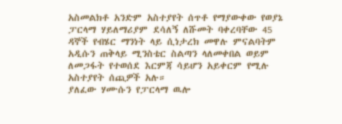አስመልክቶ አንድም አስተያየት ሰጥቶ የማያውቀው የወያኔ ፓርላማ ሃይለማሪያም ደሳለኝ ለሹመት ባቀረባቸው 45 ዳኞች የብሄር ማንነት ላይ ሲነታረክ መዋሉ ምናልባትም አዲሱን ጠቅላይ ሚንስቴር ስልጣን ላለመቀበል ወይም ለመጋፋት የተወሰደ እርምጃ ሳይሆን አይቀርም የሚሉ አስተያየት ሰጪዎች አሉ።
ያለፈው ሃሙሱን የፓርላማ ዉሎ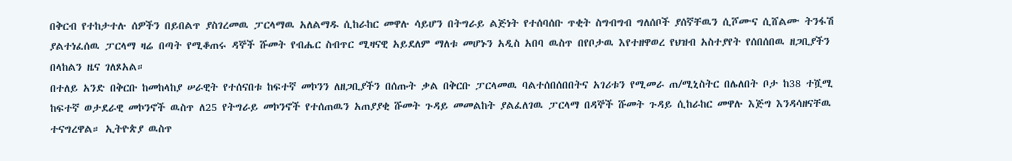በቅርብ የተከታተሉ ሰዎችን በይበልጥ ያስገረመዉ ፓርላማዉ አለልማዱ ሲከራከር መዋሉ ሳይሆን በትግራይ ልጅነት የተሰባሰቡ ጥቂት ስግብግብ ግለሰቦች ያሰኛቸዉን ሲሾሙና ሲሸልሙ ትንፋሽ ያልተነፈሰዉ ፓርላማ ዛሬ በጣት የሚቆጠሩ ዳኞች ሹመት የብሔር ስብጥር ሚዛናዊ አይደለም ማለቱ መሆኑን አዲስ አበባ ዉስጥ በየቦታዉ እየተዘዋወረ የህዝብ አስተያየት የሰበሰበዉ ዘጋቢያችን በላከልን ዜና ገለጾአል።
በተለይ አንድ በቅርቡ ከመከላከያ ሠራዊት የተሰናበቱ ከፍተኛ መኮንን ለዘጋቢያችን በሰጡት ቃል በቅርቡ ፓርላመዉ ባልተሰበሰበበትና አገሪቱን የሚመራ ጠ/ሚኒስትር በሌለበት ቦታ ከ38 ተሿሚ ከፍተኛ ወታደራዊ መኮንኖች ዉስጥ ለ25 የትግራይ መኮንኖች የተሰጠዉን አጠያያቂ ሹመት ጉዳይ መመልከት ያልፈለገዉ ፓርላማ በዳኞች ሹመት ጉዳይ ሲከራከር መዋሉ እጅግ እንዳሳዘናቸዉ ተናግረዋል። ኢትዮጵያ ዉስጥ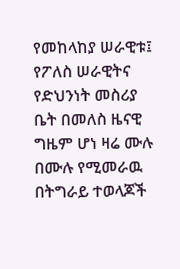የመከላከያ ሠራዊቱ፤ የፖለስ ሠራዊትና የድህንነት መስሪያ ቤት በመለስ ዜናዊ ግዜም ሆነ ዛሬ ሙሉ በሙሉ የሚመራዉ በትግራይ ተወላጆች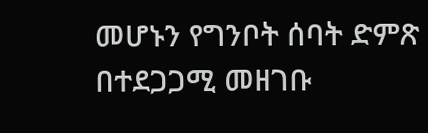መሆኑን የግንቦት ሰባት ድምጽ በተደጋጋሚ መዘገቡ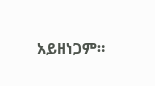አይዘነጋም።